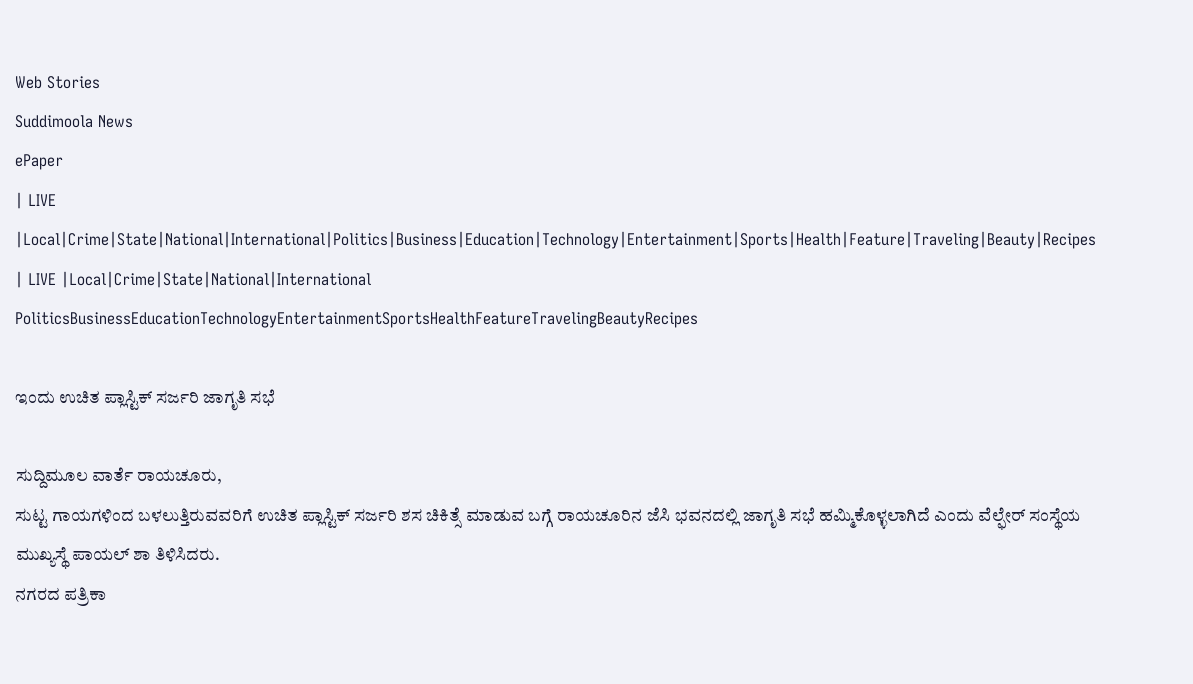Web Stories
Suddimoola News
ePaper
| LIVE |Local|Crime|State|National|International|Politics|Business|Education|Technology|Entertainment|Sports|Health|Feature|Traveling|Beauty|Recipes
| LIVE |Local|Crime|State|National|International
PoliticsBusinessEducationTechnologyEntertainmentSportsHealthFeatureTravelingBeautyRecipes

ಇಂದು ಉಚಿತ ಪ್ಲಾಸ್ಟಿಕ್ ಸರ್ಜರಿ ಜಾಗೃತಿ ಸಭೆ

ಸುದ್ದಿಮೂಲ ವಾರ್ತೆ ರಾಯಚೂರು,
ಸುಟ್ಟ ಗಾಯಗಳಿಂದ ಬಳಲುತ್ತಿರುವವರಿಗೆ ಉಚಿತ ಪ್ಲಾಸ್ಟಿಕ್ ಸರ್ಜರಿ ಶಸ ಚಿಕಿತ್ಸೆ ಮಾಡುವ ಬಗ್ಗೆ ರಾಯಚೂರಿನ ಜೆಸಿ ಭವನದಲ್ಲಿ ಜಾಗೃತಿ ಸಭೆ ಹಮ್ಮಿಕೊಳ್ಳಲಾಗಿದೆ ಎಂದು ವೆಲ್ಫೇರ್ ಸಂಸ್ಥೆಯ ಮುಖ್ಯಸ್ಥೆ ಪಾಯಲ್ ಶಾ ತಿಳಿಸಿದರು.
ನಗರದ ಪತ್ರಿಕಾ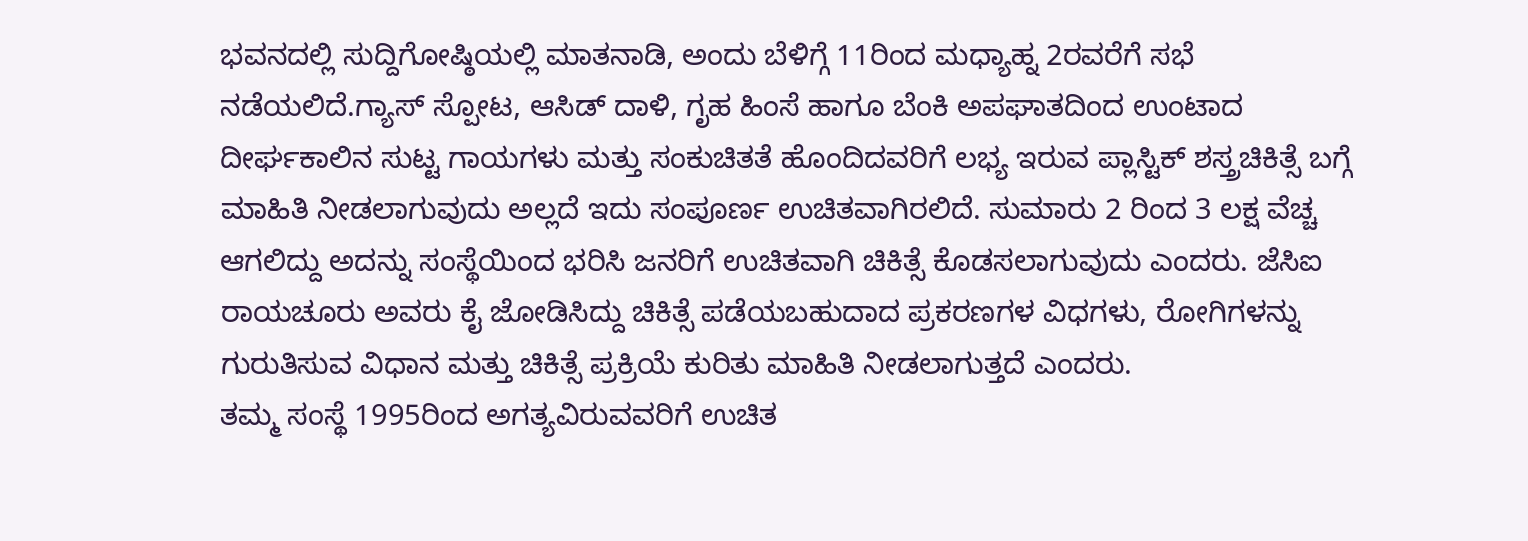ಭವನದಲ್ಲಿ ಸುದ್ದಿಗೋಷ್ಠಿಯಲ್ಲಿ ಮಾತನಾಡಿ, ಅಂದು ಬೆಳಿಗ್ಗೆ 11ರಿಂದ ಮಧ್ಯಾಹ್ನ 2ರವರೆಗೆ ಸಭೆ ನಡೆಯಲಿದೆ.ಗ್ಯಾಸ್ ಸ್ಪೋಟ, ಆಸಿಡ್ ದಾಳಿ, ಗೃಹ ಹಿಂಸೆ ಹಾಗೂ ಬೆಂಕಿ ಅಪಘಾತದಿಂದ ಉಂಟಾದ ದೀರ್ಘಕಾಲಿನ ಸುಟ್ಟ ಗಾಯಗಳು ಮತ್ತು ಸಂಕುಚಿತತೆ ಹೊಂದಿದವರಿಗೆ ಲಭ್ಯ ಇರುವ ಪ್ಲಾಸ್ಟಿಕ್ ಶಸ್ತ್ರಚಿಕಿತ್ಸೆ ಬಗ್ಗೆ ಮಾಹಿತಿ ನೀಡಲಾಗುವುದು ಅಲ್ಲದೆ ಇದು ಸಂಪೂರ್ಣ ಉಚಿತವಾಗಿರಲಿದೆ. ಸುಮಾರು 2 ರಿಂದ 3 ಲಕ್ಷ ವೆಚ್ಚ ಆಗಲಿದ್ದು ಅದನ್ನು ಸಂಸ್ಥೆಯಿಂದ ಭರಿಸಿ ಜನರಿಗೆ ಉಚಿತವಾಗಿ ಚಿಕಿತ್ಸೆ ಕೊಡಸಲಾಗುವುದು ಎಂದರು. ಜೆಸಿಐ ರಾಯಚೂರು ಅವರು ಕೈ ಜೋಡಿಸಿದ್ದು ಚಿಕಿತ್ಸೆ ಪಡೆಯಬಹುದಾದ ಪ್ರಕರಣಗಳ ವಿಧಗಳು, ರೋಗಿಗಳನ್ನು ಗುರುತಿಸುವ ವಿಧಾನ ಮತ್ತು ಚಿಕಿತ್ಸೆ ಪ್ರಕ್ರಿಯೆ ಕುರಿತು ಮಾಹಿತಿ ನೀಡಲಾಗುತ್ತದೆ ಎಂದರು.
ತಮ್ಮ ಸಂಸ್ಥೆ 1995ರಿಂದ ಅಗತ್ಯವಿರುವವರಿಗೆ ಉಚಿತ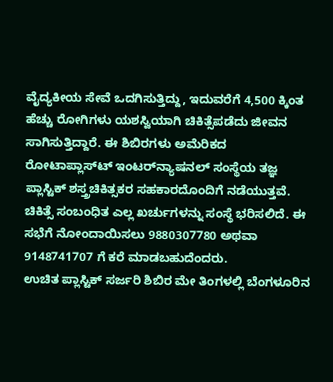ವೈದ್ಯಕೀಯ ಸೇವೆ ಒದಗಿಸುತ್ತಿದ್ದು, ಇದುವರೆಗೆ 4,500 ಕ್ಕಿಂತ ಹೆಚ್ಚು ರೋಗಿಗಳು ಯಶಸ್ವಿಯಾಗಿ ಚಿಕಿತ್ಸೆಪಡೆದು ಜೀವನ ಸಾಗಿಸುತ್ತಿದ್ದಾರೆ. ಈ ಶಿಬಿರಗಳು ಅಮೆರಿಕದ ರೋಟಾಪ್ಲಾಸ್‌ಟ್‌ ಇಂಟರ್‌ನ್ಯಾಷನಲ್ ಸಂಸ್ಥೆಯ ತಜ್ಞ ಪ್ಲಾಸ್ಟಿಕ್ ಶಸ್ತ್ರಚಿಕಿತ್ಸಕರ ಸಹಕಾರದೊಂದಿಗೆ ನಡೆಯುತ್ತವೆ. ಚಿಕಿತ್ಸೆ ಸಂಬಂಧಿತ ಎಲ್ಲ ಖರ್ಚುಗಳನ್ನು ಸಂಸ್ಥೆ ಭರಿಸಲಿದೆ. ಈ ಸಭೆಗೆ ನೋಂದಾಯಿಸಲು 9880307780 ಅಥವಾ 9148741707 ಗೆ ಕರೆ ಮಾಡಬಹುದೆಂದರು.
ಉಚಿತ ಪ್ಲಾಸ್ಟಿಕ್ ಸರ್ಜರಿ ಶಿಬಿರ ಮೇ ತಿಂಗಳಲ್ಲಿ ಬೆಂಗಳೂರಿನ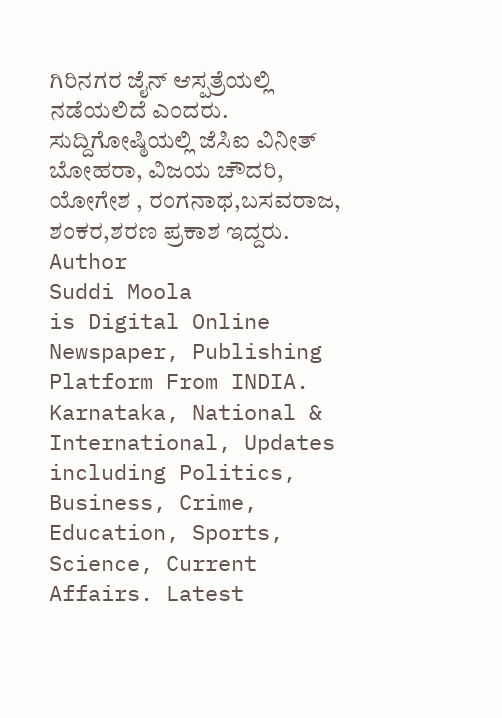ಗಿರಿನಗರ ಜೈನ್ ಆಸ್ಪತ್ರೆಯಲ್ಲಿ ನಡೆಯಲಿದೆ ಎಂದರು.
ಸುದ್ದಿಗೋಷ್ಠಿಯಲ್ಲಿ ಜೆಸಿಐ ವಿನೀತ್ ಬೋಹರಾ, ವಿಜಯ ಚೌದರಿ, ಯೋಗೇಶ , ರಂಗನಾಥ,ಬಸವರಾಜ, ಶಂಕರ,ಶರಣ ಪ್ರಕಾಶ ಇದ್ದರು.
Author
Suddi Moola
is Digital Online Newspaper, Publishing Platform From INDIA. Karnataka, National & International, Updates including Politics, Business, Crime, Education, Sports, Science, Current Affairs. Latest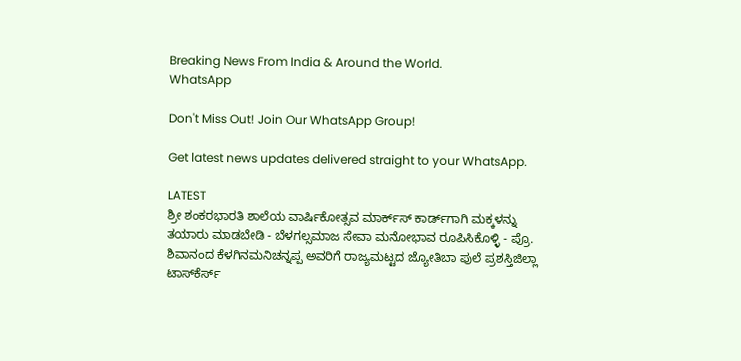Breaking News From India & Around the World.
WhatsApp

Don't Miss Out! Join Our WhatsApp Group!

Get latest news updates delivered straight to your WhatsApp.

LATEST
ಶ್ರೀ ಶಂಕರಭಾರತಿ ಶಾಲೆಯ ವಾರ್ಷಿಕೋತ್ಸವ ಮಾರ್ಕ್‌ಸ್‌ ಕಾರ್ಡ್‌ಗಾಗಿ ಮಕ್ಕಳನ್ನು ತಯಾರು ಮಾಡಬೇಡಿ - ಬೆಳಗಲ್ಸಮಾಜ ಸೇವಾ ಮನೋಭಾವ ರೂಪಿಸಿಕೊಳ್ಳಿ - ಪ್ರೊ. ಶಿವಾನಂದ ಕೆಳಗಿನಮನಿಚನ್ನಪ್ಪ ಅವರಿಗೆ ರಾಜ್ಯಮಟ್ಟದ ಜ್ಯೋತಿಬಾ ಪುಲೆ ಪ್ರಶಸ್ತಿಜಿಲ್ಲಾ ಟಾಸ್‌‌ಕೆರ್ಸ್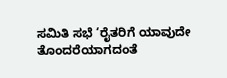ಸಮಿತಿ ಸಭೆ ‘ರೈತರಿಗೆ ಯಾವುದೇ ತೊಂದರೆಯಾಗದಂತೆ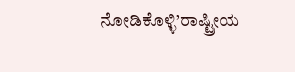ನೋಡಿಕೊಳ್ಳಿ’ರಾಷ್ಟ್ರೀಯ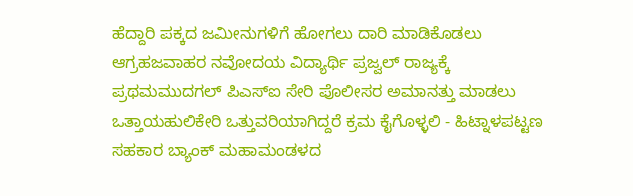ಹೆದ್ದಾರಿ ಪಕ್ಕದ ಜಮೀನುಗಳಿಗೆ ಹೋಗಲು ದಾರಿ ಮಾಡಿಕೊಡಲು ಆಗ್ರಹಜವಾಹರ ನವೋದಯ ವಿದ್ಯಾರ್ಥಿ ಪ್ರಜ್ವಲ್ ರಾಜ್ಯಕ್ಕೆ ಪ್ರಥಮಮುದಗಲ್ ಪಿಎಸ್‌ಐ ಸೇರಿ ಪೊಲೀಸರ ಅಮಾನತ್ತು ಮಾಡಲು ಒತ್ತಾಯಹುಲಿಕೇರಿ ಒತ್ತುವರಿಯಾಗಿದ್ದರೆ ಕ್ರಮ ಕೈಗೊಳ್ಳಲಿ - ಹಿಟ್ನಾಳಪಟ್ಟಣ ಸಹಕಾರ ಬ್ಯಾಂಕ್ ಮಹಾಮಂಡಳದ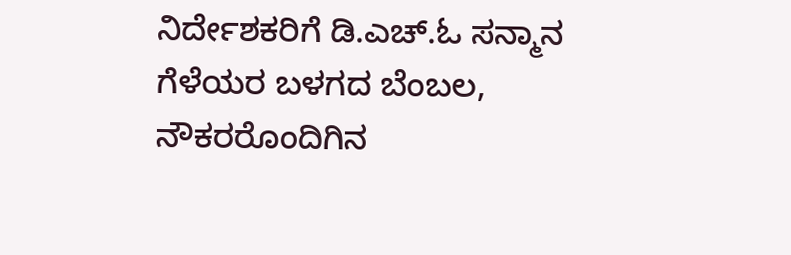ನಿರ್ದೇಶಕರಿಗೆ ಡಿ.ಎಚ್.ಓ ಸನ್ಮಾನ ಗೆಳೆಯರ ಬಳಗದ ಬೆಂಬಲ, ನೌಕರರೊಂದಿಗಿನ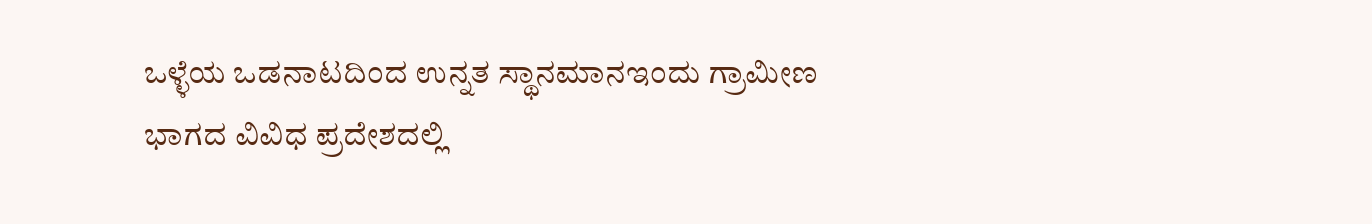ಒಳ್ಳೆಯ ಒಡನಾಟದಿಂದ ಉನ್ನತ ಸ್ಥಾನಮಾನಇಂದು ಗ್ರಾಮೀಣ ಭಾಗದ ವಿವಿಧ ಪ್ರದೇಶದಲ್ಲಿ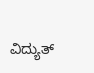ವಿದ್ಯುತ್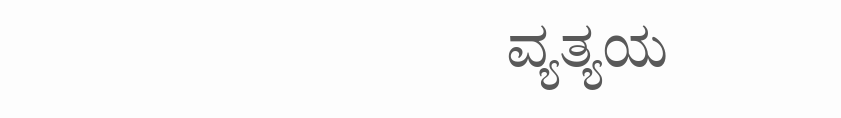ವ್ಯತ್ಯಯ